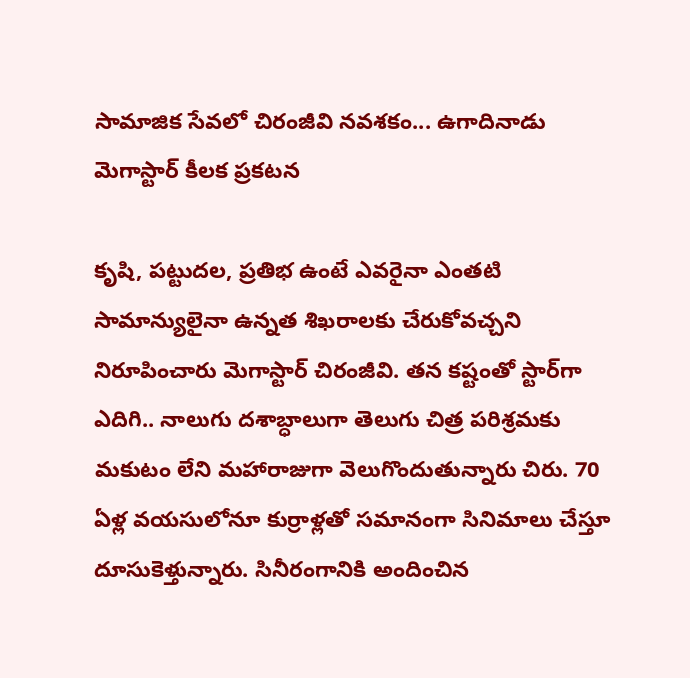సామాజిక సేవలో చిరంజీవి నవశకం... ఉగాదినాడు మెగాస్టార్ కీలక ప్రకటన

కృషి, పట్టుదల, ప్రతిభ ఉంటే ఎవరైనా ఎంతటి సామాన్యులైనా ఉన్నత శిఖరాలకు చేరుకోవచ్చని నిరూపించారు మెగాస్టార్ చిరంజీవి. తన కష్టంతో స్టార్‌గా ఎదిగి.. నాలుగు దశాబ్ధాలుగా తెలుగు చిత్ర పరిశ్రమకు మకుటం లేని మహారాజుగా వెలుగొందుతున్నారు చిరు. 70 ఏళ్ల వయసులోనూ కుర్రాళ్లతో సమానంగా సినిమాలు చేస్తూ దూసుకెళ్తున్నారు. సినీరంగానికి అందించిన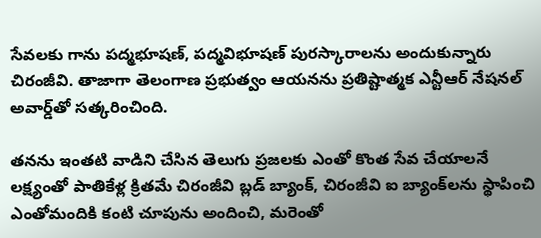సేవలకు గాను పద్మభూషణ్, పద్మవిభూషణ్ పురస్కారాలను అందుకున్నారు చిరంజీవి. తాజాగా తెలంగాణ ప్రభుత్వం ఆయనను ప్రతిష్టాత్మక ఎన్టీఆర్ నేషనల్ అవార్డ్‌తో సత్కరించింది.

తనను ఇంతటి వాడిని చేసిన తెలుగు ప్రజలకు ఎంతో కొంత సేవ చేయాలనే లక్ష్యంతో పాతికేళ్ల క్రితమే చిరంజీవి బ్లడ్ బ్యాంక్, చిరంజీవి ఐ బ్యాంక్‌లను స్థాపించి ఎంతోమందికి కంటి చూపును అందించి, మరెంతో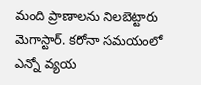మంది ప్రాణాలను నిలబెట్టారు మెగాస్టార్. కరోనా సమయంలో ఎన్నో వ్యయ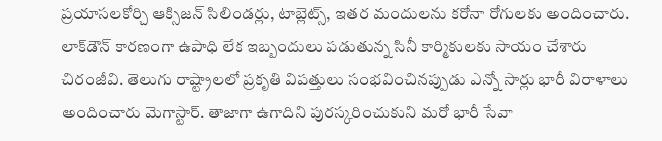ప్రయాసలకోర్చి ఆక్సిజన్ సిలిండర్లు, టాబ్లెట్స్, ఇతర మందులను కరోనా రోగులకు అందించారు. లాక్‌డౌన్ కారణంగా ఉపాధి లేక ఇబ్బందులు పడుతున్న సినీ కార్మికులకు సాయం చేశారు చిరంజీవి. తెలుగు రాష్ట్రాలలో ప్రకృతి విపత్తులు సంభవించినప్పుడు ఎన్నో సార్లు భారీ విరాళాలు అందించారు మెగాస్టార్. తాజాగా ఉగాదిని పురస్కరించుకుని మరో భారీ సేవా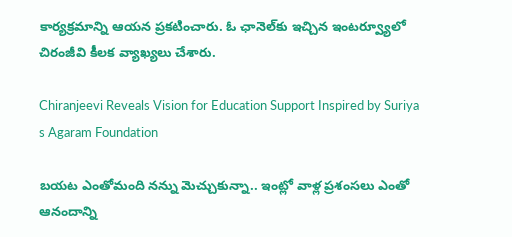కార్యక్రమాన్ని ఆయన ప్రకటించారు. ఓ ఛానెల్‌కు ఇచ్చిన ఇంటర్వ్యూలో చిరంజీవి కీలక వ్యాఖ్యలు చేశారు.

Chiranjeevi Reveals Vision for Education Support Inspired by Suriya s Agaram Foundation

బయట ఎంతోమంది నన్ను మెచ్చుకున్నా.. ఇంట్లో వాళ్ల ప్రశంసలు ఎంతో ఆనందాన్ని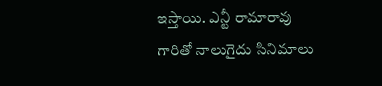ఇస్తాయి. ఎన్టీ రామారావు గారితో నాలుగైదు సినిమాలు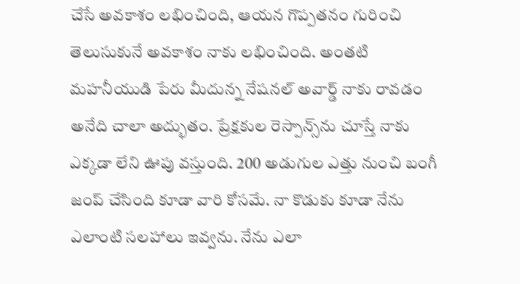చేసే అవకాశం లభించింది, ఆయన గొప్పతనం గురించి తెలుసుకునే అవకాశం నాకు లభించింది. అంతటి మహనీయుడి పేరు మీదున్న నేషనల్ అవార్డ్ నాకు రావడం అనేది చాలా అద్భుతం. ప్రేక్షకుల రెస్పాన్స్‌ను చూస్తే నాకు ఎక్కడా లేని ఊపు వస్తుంది. 200 అడుగుల ఎత్తు నుంచి బంగీ జంప్ చేసింది కూడా వారి కోసమే. నా కొడుకు కూడా నేను ఎలాంటి సలహాలు ఇవ్వను. నేను ఎలా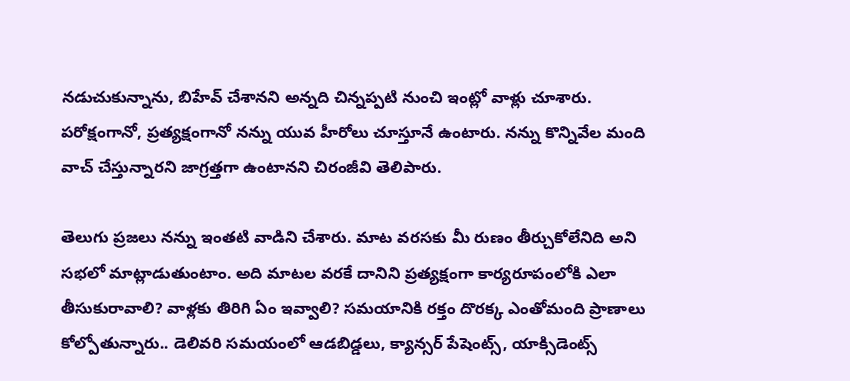నడుచుకున్నాను, బిహేవ్ చేశానని అన్నది చిన్నప్పటి నుంచి ఇంట్లో వాళ్లు చూశారు. పరోక్షంగానో, ప్రత్యక్షంగానో నన్ను యువ హీరోలు చూస్తూనే ఉంటారు. నన్ను కొన్నివేల మంది వాచ్ చేస్తున్నారని జాగ్రత్తగా ఉంటానని చిరంజీవి తెలిపారు.

తెలుగు ప్రజలు నన్ను ఇంతటి వాడిని చేశారు. మాట వరసకు మీ రుణం తీర్చుకోలేనిది అని సభలో మాట్లాడుతుంటాం. అది మాటల వరకే దానిని ప్రత్యక్షంగా కార్యరూపంలోకి ఎలా తీసుకురావాలి? వాళ్లకు తిరిగి ఏం ఇవ్వాలి? సమయానికి రక్తం దొరక్క ఎంతోమంది ప్రాణాలు కోల్పోతున్నారు.. డెలివరి సమయంలో ఆడబిడ్డలు, క్యాన్సర్ పేషెంట్స్, యాక్సిడెంట్స్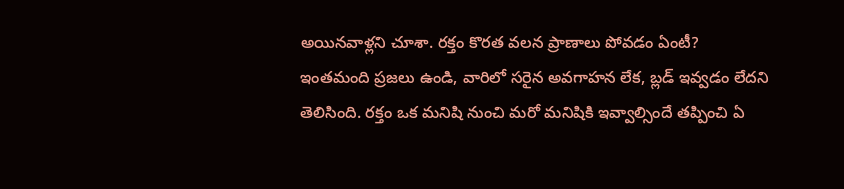అయినవాళ్లని చూశా. రక్తం కొరత వలన ప్రాణాలు పోవడం ఏంటీ? ఇంతమంది ప్రజలు ఉండి, వారిలో సరైన అవగాహన లేక, బ్లడ్ ఇవ్వడం లేదని తెలిసింది. రక్తం ఒక మనిషి నుంచి మరో మనిషికి ఇవ్వాల్సిందే తప్పించి ఏ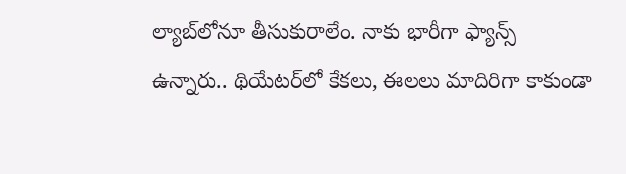ల్యాబ్‌లోనూ తీసుకురాలేం. నాకు భారీగా ఫ్యాన్స్ ఉన్నారు.. థియేటర్‌లో కేకలు, ఈలలు మాదిరిగా కాకుండా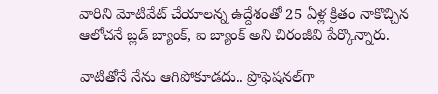వారిని మోటివేట్ చేయాలన్న ఉద్దేశంతో 25 ఏళ్ల క్రితం నాకొచ్చిన ఆలోచనే బ్లడ్ బ్యాంక్, ఐ బ్యాంక్ అని చిరంజీవి పేర్కొన్నారు.

వాటితోనే నేను ఆగిపోకూడదు.. ప్రొఫెషనల్‌గా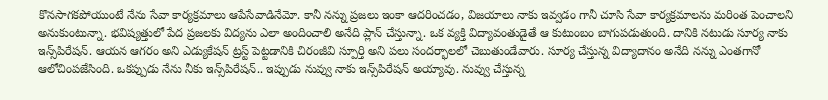కొనసాగకపోయుంటే నేను సేవా కార్యక్రమాలు ఆపేసేవాడినేమో. కానీ నన్ను ప్రజలు ఇంకా ఆదరించడం, విజయాలు నాకు ఇవ్వడం గానీ చూసి సేవా కార్యక్రమాలను మరింత పెంచాలని అనుకుంటున్నా. భవిష్యత్తులో పేద ప్రజలకు విద్యను ఎలా అందించాలి అనేది ప్లాన్ చేస్తున్నా. ఒక వ్యక్తి విద్యావంతుడైతే ఆ కుటుంబం బాగుపడుతుంది. దానికి నటుడు సూర్య నాకు ఇన్స్‌పిరేషన్. ఆయన ఆగరం అని ఎడ్యుకేషన్ ట్రస్ట్ పెట్టడానికి చిరంజీవి స్పూర్తి అని పలు సందర్భాలలో చెబుతుండేవారు. సూర్య చేస్తున్న విద్యాదానం అనేది నన్ను ఎంతగానో ఆలోచింపజేసింది. ఒకప్పుడు నేను నీకు ఇన్స్‌పిరేషన్.. ఇప్పుడు నువ్వు నాకు ఇన్స్‌పిరేషన్ అయ్యావు. నువ్వు చేస్తున్న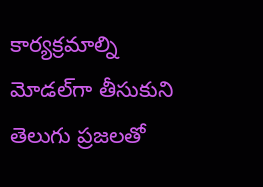కార్యక్రమాల్ని మోడల్‌గా తీసుకుని తెలుగు ప్రజలతో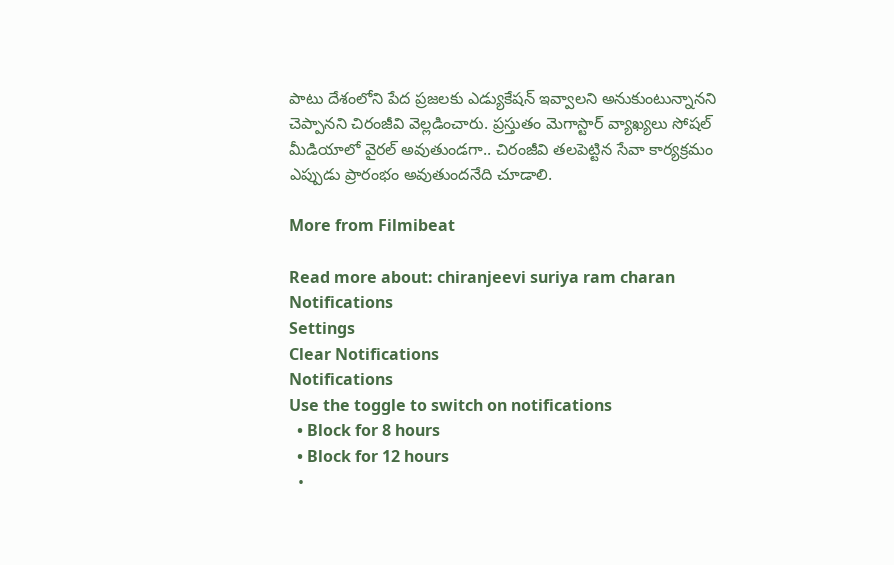పాటు దేశంలోని పేద ప్రజలకు ఎడ్యుకేషన్ ఇవ్వాలని అనుకుంటున్నానని చెప్పానని చిరంజీవి వెల్లడించారు. ప్రస్తుతం మెగాస్టార్ వ్యాఖ్యలు సోషల్ మీడియాలో వైరల్ అవుతుండగా.. చిరంజీవి తలపెట్టిన సేవా కార్యక్రమం ఎప్పుడు ప్రారంభం అవుతుందనేది చూడాలి.

More from Filmibeat

Read more about: chiranjeevi suriya ram charan
Notifications
Settings
Clear Notifications
Notifications
Use the toggle to switch on notifications
  • Block for 8 hours
  • Block for 12 hours
  •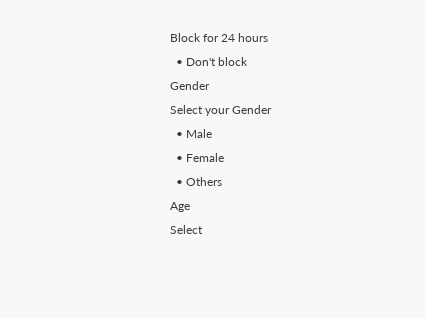Block for 24 hours
  • Don't block
Gender
Select your Gender
  • Male
  • Female
  • Others
Age
Select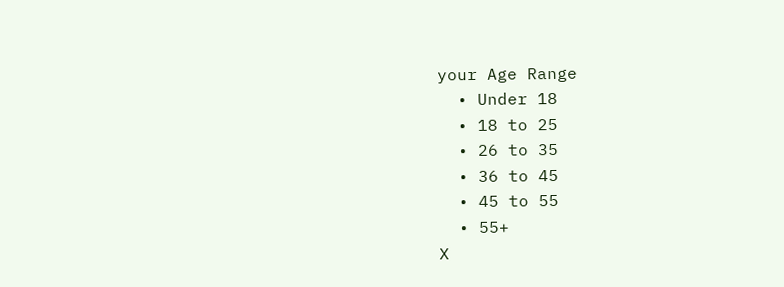your Age Range
  • Under 18
  • 18 to 25
  • 26 to 35
  • 36 to 45
  • 45 to 55
  • 55+
X